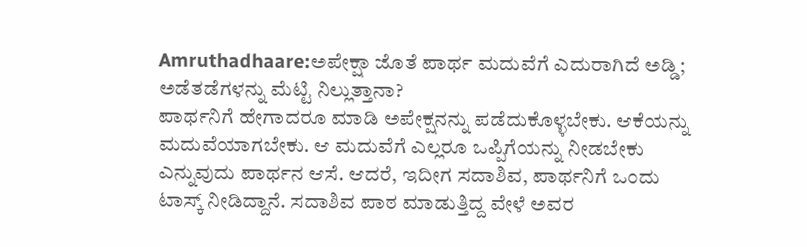Amruthadhaare:ಅಪೇಕ್ಷಾ ಜೊತೆ ಪಾರ್ಥ ಮದುವೆಗೆ ಎದುರಾಗಿದೆ ಅಡ್ಡಿ; ಅಡೆತಡೆಗಳನ್ನು ಮೆಟ್ಟಿ ನಿಲ್ಲುತ್ತಾನಾ?
ಪಾರ್ಥನಿಗೆ ಹೇಗಾದರೂ ಮಾಡಿ ಅಪೇಕ್ಷನನ್ನು ಪಡೆದುಕೊಳ್ಳಬೇಕು. ಆಕೆಯನ್ನು ಮದುವೆಯಾಗಬೇಕು. ಆ ಮದುವೆಗೆ ಎಲ್ಲರೂ ಒಪ್ಪಿಗೆಯನ್ನು ನೀಡಬೇಕು ಎನ್ನುವುದು ಪಾರ್ಥನ ಆಸೆ. ಆದರೆ, ಇದೀಗ ಸದಾಶಿವ, ಪಾರ್ಥನಿಗೆ ಒಂದು ಟಾಸ್ಕ್ ನೀಡಿದ್ದಾನೆ. ಸದಾಶಿವ ಪಾಠ ಮಾಡುತ್ತಿದ್ದ ವೇಳೆ ಅವರ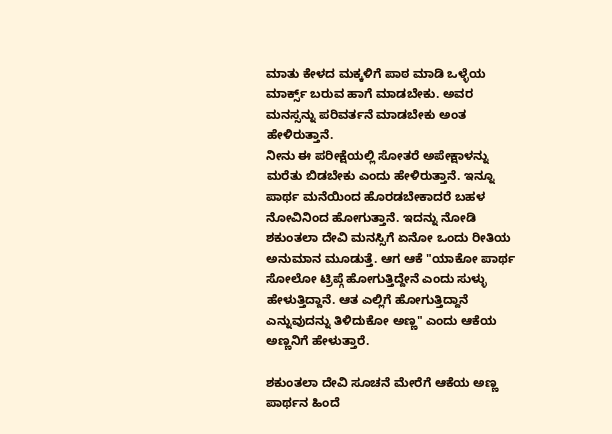ಮಾತು ಕೇಳದ ಮಕ್ಕಳಿಗೆ ಪಾಠ ಮಾಡಿ ಒಳ್ಳೆಯ ಮಾರ್ಕ್ಸ್ ಬರುವ ಹಾಗೆ ಮಾಡಬೇಕು. ಅವರ ಮನಸ್ಸನ್ನು ಪರಿವರ್ತನೆ ಮಾಡಬೇಕು ಅಂತ ಹೇಳಿರುತ್ತಾನೆ.
ನೀನು ಈ ಪರೀಕ್ಷೆಯಲ್ಲಿ ಸೋತರೆ ಅಪೇಕ್ಷಾಳನ್ನು ಮರೆತು ಬಿಡಬೇಕು ಎಂದು ಹೇಳಿರುತ್ತಾನೆ. ಇನ್ನೂ ಪಾರ್ಥ ಮನೆಯಿಂದ ಹೊರಡಬೇಕಾದರೆ ಬಹಳ ನೋವಿನಿಂದ ಹೋಗುತ್ತಾನೆ. ಇದನ್ನು ನೋಡಿ ಶಕುಂತಲಾ ದೇವಿ ಮನಸ್ಸಿಗೆ ಏನೋ ಒಂದು ರೀತಿಯ ಅನುಮಾನ ಮೂಡುತ್ತೆ. ಆಗ ಆಕೆ "ಯಾಕೋ ಪಾರ್ಥ ಸೋಲೋ ಟ್ರಿಪ್ಗೆ ಹೋಗುತ್ತಿದ್ದೇನೆ ಎಂದು ಸುಳ್ಳು ಹೇಳುತ್ತಿದ್ದಾನೆ. ಆತ ಎಲ್ಲಿಗೆ ಹೋಗುತ್ತಿದ್ದಾನೆ ಎನ್ನುವುದನ್ನು ತಿಳಿದುಕೋ ಅಣ್ಣ" ಎಂದು ಆಕೆಯ ಅಣ್ಣನಿಗೆ ಹೇಳುತ್ತಾರೆ.

ಶಕುಂತಲಾ ದೇವಿ ಸೂಚನೆ ಮೇರೆಗೆ ಆಕೆಯ ಅಣ್ಣ ಪಾರ್ಥನ ಹಿಂದೆ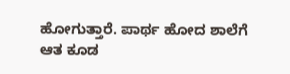ಹೋಗುತ್ತಾರೆ. ಪಾರ್ಥ ಹೋದ ಶಾಲೆಗೆ ಆತ ಕೂಡ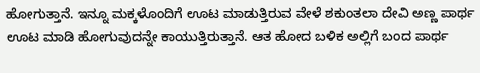ಹೋಗುತ್ತಾನೆ. ಇನ್ನೂ ಮಕ್ಕಳೊಂದಿಗೆ ಊಟ ಮಾಡುತ್ತಿರುವ ವೇಳೆ ಶಕುಂತಲಾ ದೇವಿ ಅಣ್ಣ ಪಾರ್ಥ ಊಟ ಮಾಡಿ ಹೋಗುವುದನ್ನೇ ಕಾಯುತ್ತಿರುತ್ತಾನೆ. ಆತ ಹೋದ ಬಳಿಕ ಅಲ್ಲಿಗೆ ಬಂದ ಪಾರ್ಥ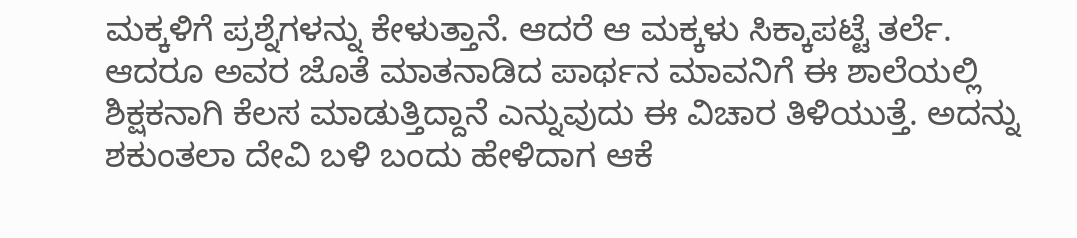ಮಕ್ಕಳಿಗೆ ಪ್ರಶ್ನೆಗಳನ್ನು ಕೇಳುತ್ತಾನೆ. ಆದರೆ ಆ ಮಕ್ಕಳು ಸಿಕ್ಕಾಪಟ್ಟೆ ತರ್ಲೆ. ಆದರೂ ಅವರ ಜೊತೆ ಮಾತನಾಡಿದ ಪಾರ್ಥನ ಮಾವನಿಗೆ ಈ ಶಾಲೆಯಲ್ಲಿ ಶಿಕ್ಷಕನಾಗಿ ಕೆಲಸ ಮಾಡುತ್ತಿದ್ದಾನೆ ಎನ್ನುವುದು ಈ ವಿಚಾರ ತಿಳಿಯುತ್ತೆ. ಅದನ್ನು ಶಕುಂತಲಾ ದೇವಿ ಬಳಿ ಬಂದು ಹೇಳಿದಾಗ ಆಕೆ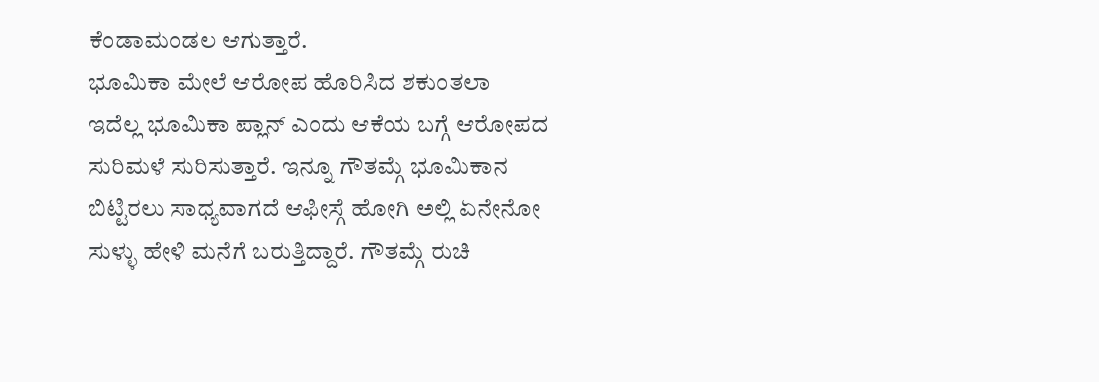ಕೆಂಡಾಮಂಡಲ ಆಗುತ್ತಾರೆ.
ಭೂಮಿಕಾ ಮೇಲೆ ಆರೋಪ ಹೊರಿಸಿದ ಶಕುಂತಲಾ
ಇದೆಲ್ಲ ಭೂಮಿಕಾ ಪ್ಲಾನ್ ಎಂದು ಆಕೆಯ ಬಗ್ಗೆ ಆರೋಪದ ಸುರಿಮಳೆ ಸುರಿಸುತ್ತಾರೆ. ಇನ್ನೂ ಗೌತಮ್ಗೆ ಭೂಮಿಕಾನ ಬಿಟ್ಟಿರಲು ಸಾಧ್ಯವಾಗದೆ ಆಫೀಸ್ಗೆ ಹೋಗಿ ಅಲ್ಲಿ ಏನೇನೋ ಸುಳ್ಳು ಹೇಳಿ ಮನೆಗೆ ಬರುತ್ತಿದ್ದಾರೆ. ಗೌತಮ್ಗೆ ರುಚಿ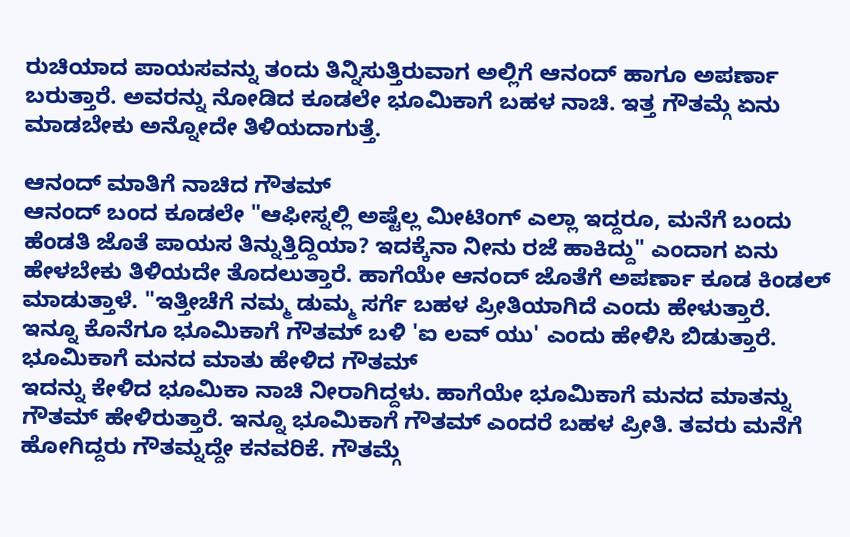ರುಚಿಯಾದ ಪಾಯಸವನ್ನು ತಂದು ತಿನ್ನಿಸುತ್ತಿರುವಾಗ ಅಲ್ಲಿಗೆ ಆನಂದ್ ಹಾಗೂ ಅಪರ್ಣಾ ಬರುತ್ತಾರೆ. ಅವರನ್ನು ನೋಡಿದ ಕೂಡಲೇ ಭೂಮಿಕಾಗೆ ಬಹಳ ನಾಚಿ. ಇತ್ತ ಗೌತಮ್ಗೆ ಏನು ಮಾಡಬೇಕು ಅನ್ನೋದೇ ತಿಳಿಯದಾಗುತ್ತೆ.

ಆನಂದ್ ಮಾತಿಗೆ ನಾಚಿದ ಗೌತಮ್
ಆನಂದ್ ಬಂದ ಕೂಡಲೇ "ಆಫೀಸ್ನಲ್ಲಿ ಅಷ್ಟೆಲ್ಲ ಮೀಟಿಂಗ್ ಎಲ್ಲಾ ಇದ್ದರೂ, ಮನೆಗೆ ಬಂದು ಹೆಂಡತಿ ಜೊತೆ ಪಾಯಸ ತಿನ್ನುತ್ತಿದ್ದಿಯಾ? ಇದಕ್ಕೆನಾ ನೀನು ರಜೆ ಹಾಕಿದ್ದು" ಎಂದಾಗ ಏನು ಹೇಳಬೇಕು ತಿಳಿಯದೇ ತೊದಲುತ್ತಾರೆ. ಹಾಗೆಯೇ ಆನಂದ್ ಜೊತೆಗೆ ಅಪರ್ಣಾ ಕೂಡ ಕಿಂಡಲ್ ಮಾಡುತ್ತಾಳೆ. "ಇತ್ತೀಚೆಗೆ ನಮ್ಮ ಡುಮ್ಮ ಸರ್ಗೆ ಬಹಳ ಪ್ರೀತಿಯಾಗಿದೆ ಎಂದು ಹೇಳುತ್ತಾರೆ. ಇನ್ನೂ ಕೊನೆಗೂ ಭೂಮಿಕಾಗೆ ಗೌತಮ್ ಬಳಿ 'ಐ ಲವ್ ಯು' ಎಂದು ಹೇಳಿಸಿ ಬಿಡುತ್ತಾರೆ.
ಭೂಮಿಕಾಗೆ ಮನದ ಮಾತು ಹೇಳಿದ ಗೌತಮ್
ಇದನ್ನು ಕೇಳಿದ ಭೂಮಿಕಾ ನಾಚಿ ನೀರಾಗಿದ್ದಳು. ಹಾಗೆಯೇ ಭೂಮಿಕಾಗೆ ಮನದ ಮಾತನ್ನು ಗೌತಮ್ ಹೇಳಿರುತ್ತಾರೆ. ಇನ್ನೂ ಭೂಮಿಕಾಗೆ ಗೌತಮ್ ಎಂದರೆ ಬಹಳ ಪ್ರೀತಿ. ತವರು ಮನೆಗೆ ಹೋಗಿದ್ದರು ಗೌತಮ್ನದ್ದೇ ಕನವರಿಕೆ. ಗೌತಮ್ಗೆ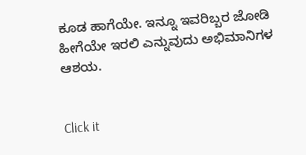ಕೂಡ ಹಾಗೆಯೇ. ಇನ್ನೂ ಇವರಿಬ್ಬರ ಜೋಡಿ ಹೀಗೆಯೇ ಇರಲಿ ಎನ್ನುವುದು ಅಭಿಮಾನಿಗಳ ಆಶಯ.


Click it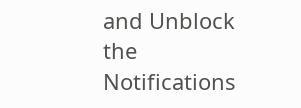and Unblock the Notifications